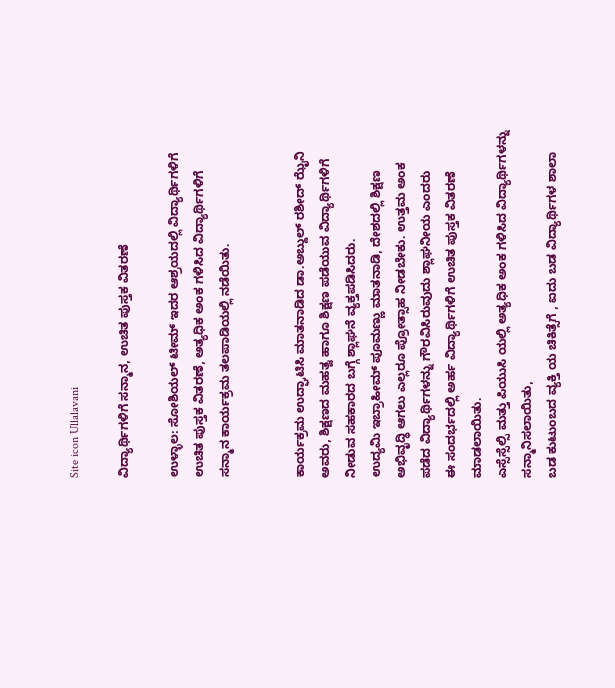Site icon Ullalavani

ವಿದ್ಯಾರ್ಥಿಗಳಿಗೆ ಸನ್ಮಾನ, ಉಚಿತ ಪುಸ್ತಕ ವಿತರಣೆ

ಉಳ್ಳಾಲ: ಸೋಶಿಯಲ್ ಟೀಮ್ ಇದರ ಆಶ್ರಯದಲ್ಲಿ ವಿದ್ಯಾರ್ಥಿಗಳಿಗೆ ಉಚಿತ ಪುಸ್ತಕ ವಿತರಣೆ, ಅತ್ಯಧಿಕ ಅಂಕ ಗಳಿಸಿದ ವಿದ್ಯಾರ್ಥಿಗಳಿಗೆ ಸನ್ಮಾನ ಕಾರ್ಯಕ್ರಮ ತಲಪಾಡಿಯಲ್ಲಿ ನಡೆಯಿತು.


ಕಾರ್ಯಕ್ರಮ ಉದ್ಘಾಟಿಸಿ ಮಾತನಾಡಿದ ಡಾ.ಅಬ್ದುಲ್ ರಶೀದ್ ಝೈನಿ ಅವರು, ಶಿಕ್ಷಣದ ಮಹತ್ವ ಹಾಗೂ ಶಿಕ್ಷಣ ಪಡೆಯುವ ವಿದ್ಯಾರ್ಥಿಗಳಿಗೆ ನೀಡುವ ಸಹಕಾರದ ಬಗ್ಗೆ ಶ್ಲಾಘನೆ ವ್ಯಕ್ತಪಡಿಸಿದರು.
ಉದ್ಯಮಿ ಇಬ್ರಾಹೀಮ್ ಪೂಮಣ್ಣು ಮಾತನಾಡಿ, ದೇಶದಲ್ಲಿ ಶಿಕ್ಷಣ ಅಭಿವೃದ್ಧಿ ಆಗಲು ಎಲ್ಲರೂ ಪ್ರೋತ್ಸಾಹ ನೀಡಬೇಕು. ಉತ್ತಮ ಅಂಕ ಪಡೆದ ವಿದ್ಯಾರ್ಥಿಗಳನ್ನು ಗೌರವಿಸಿರುವುದು ಶ್ಲಾಘನೀಯ ಎಂದರು
ಈ ಸಂದರ್ಭದಲ್ಲಿ ಅರ್ಹ ವಿದ್ಯಾರ್ಥಿಗಳಿಗೆ ಉಚಿತ ಪುಸ್ತಕ ವಿತರಣೆ ಮಾಡಲಾಯಿತು.
ಎಸ್ಸೆಸ್ಸೆಲ್ಸಿ ಮತ್ತು ಪಿಯುಸಿ ಯಲ್ಲಿ ಅತ್ಯಧಿಕ ಅಂಕ ಗಳಿಸಿದ ವಿದ್ಯಾರ್ಥಿಗಳನ್ನು ಸನ್ಮಾನಿಸಲಾಯಿತು,
ಬಡ ಕುಟುಂಬದ ವ್ಯಕ್ತಿ ಯ ಚಿಕಿತ್ಸೆಗೆ , ಐದು ಬಡ ವಿದ್ಯಾರ್ಥಿಗಳ ಶಾಲಾ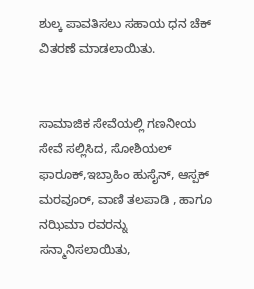ಶುಲ್ಕ ಪಾವತಿಸಲು ಸಹಾಯ ಧನ ಚೆಕ್ ವಿತರಣೆ ಮಾಡಲಾಯಿತು.


ಸಾಮಾಜಿಕ ಸೇವೆಯಲ್ಲಿ ಗಣನೀಯ ಸೇವೆ ಸಲ್ಲಿಸಿದ, ಸೋಶಿಯಲ್ ಫಾರೂಕ್,ಇಬ್ರಾಹಿಂ ಹುಸೈನ್, ಆಸ್ಪಕ್ ಮರವೂರ್, ವಾಣಿ ತಲಪಾಡಿ , ಹಾಗೂ ನಝಿಮಾ ರವರನ್ನು ಸನ್ಮಾನಿಸಲಾಯಿತು,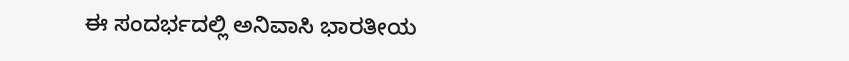ಈ ಸಂದರ್ಭದಲ್ಲಿ ಅನಿವಾಸಿ ಭಾರತೀಯ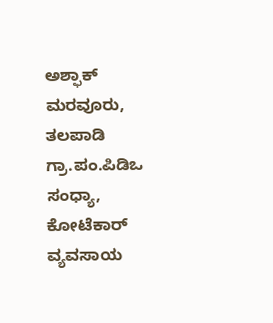ಅಶ್ಫಾಕ್ ಮರವೂರು, ತಲಪಾಡಿ ಗ್ರಾ.ಪಂ.ಪಿಡಿಒ ಸಂಧ್ಯಾ,
ಕೋಟೆಕಾರ್ ವ್ಯವಸಾಯ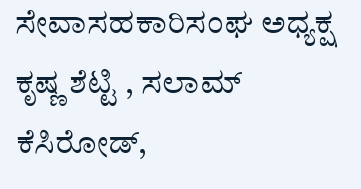ಸೇವಾಸಹಕಾರಿಸಂಘ ಅಧ್ಯಕ್ಷ ಕೃಷ್ಣ ಶೆಟ್ಟಿ , ಸಲಾಮ್ ಕೆಸಿರೋಡ್,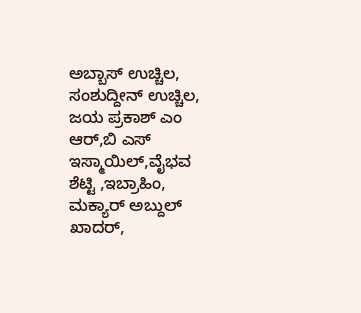ಅಬ್ಬಾಸ್ ಉಚ್ಚಿಲ, ಸಂಶುದ್ದೀನ್ ಉಚ್ಚಿಲ, ಜಯ ಪ್ರಕಾಶ್ ಎಂ ಆರ್,ಬಿ ಎಸ್ ಇಸ್ಮಾಯಿಲ್,ವೈಭವ ಶೆಟ್ಟಿ ,ಇಬ್ರಾಹಿಂ, ಮಕ್ಯಾರ್ ಅಬ್ದುಲ್ ಖಾದರ್,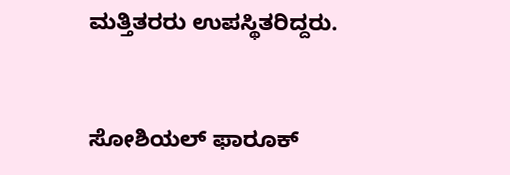ಮತ್ತಿತರರು ಉಪಸ್ಥಿತರಿದ್ದರು.


ಸೋಶಿಯಲ್ ಫಾರೂಕ್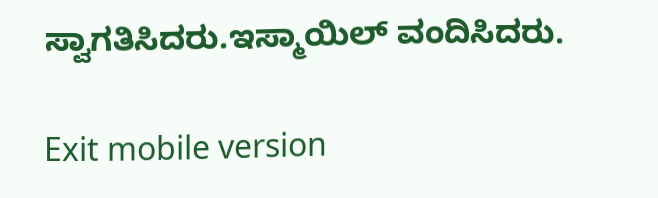ಸ್ವಾಗತಿಸಿದರು.ಇಸ್ಮಾಯಿಲ್ ವಂದಿಸಿದರು.

Exit mobile version